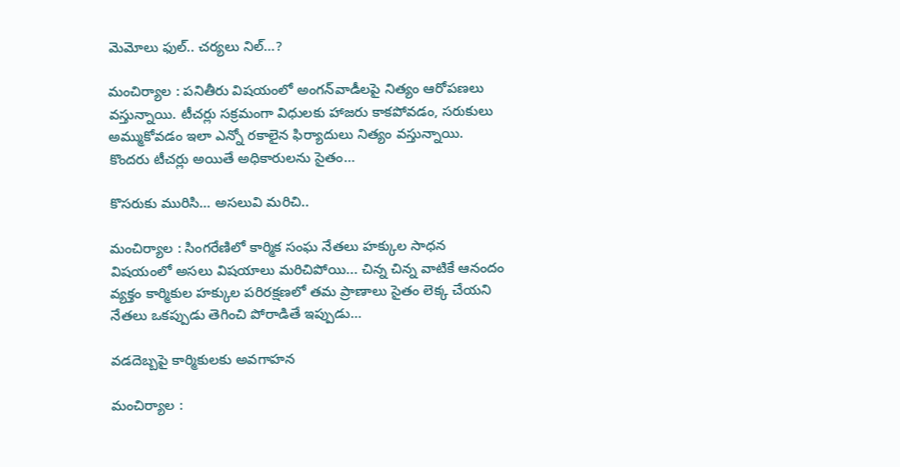మెమోలు ఫుల్‌.. చ‌ర్య‌లు నిల్‌…?

మంచిర్యాల : ప‌నితీరు విష‌యంలో అంగ‌న్‌వాడీలపై నిత్యం ఆరోప‌ణ‌లు వ‌స్తున్నాయి. టీచ‌ర్లు స‌క్ర‌మంగా విధుల‌కు హాజ‌రు కాక‌పోవ‌డం, స‌రుకులు అమ్ముకోవ‌డం ఇలా ఎన్నో ర‌కాలైన ఫిర్యాదులు నిత్యం వ‌స్తున్నాయి. కొంద‌రు టీచ‌ర్లు అయితే అధికారుల‌ను సైతం…

కొసరుకు మురిసి… అసలువి మరిచి..

మంచిర్యాల : సింగరేణిలో కార్మిక సంఘ నేతలు హ‌క్కుల సాధ‌న విష‌యంలో అసలు విషయాలు మరిచిపోయి... చిన్న చిన్న వాటికే ఆనందం వ్యక్తం కార్మికుల హక్కుల పరిరక్షణలో తమ ప్రాణాలు సైతం లెక్క చేయని నేతలు ఒక‌ప్పుడు తెగించి పోరాడితే ఇప్పుడు…

వడదెబ్బపై కార్మికుల‌కు అవ‌గాహ‌న‌

మంచిర్యాల :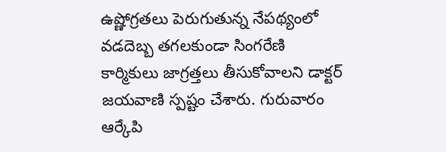ఉష్ణోగ్ర‌త‌లు పెరుగుతున్న నేప‌థ్యంలో వ‌డ‌దెబ్బ త‌గ‌ల‌కుండా సింగ‌రేణి కార్మికులు జాగ్ర‌త్త‌లు తీసుకోవాల‌ని డాక్టర్ జయవాణి స్ప‌ష్టం చేశారు. గురువారం ఆర్కేపి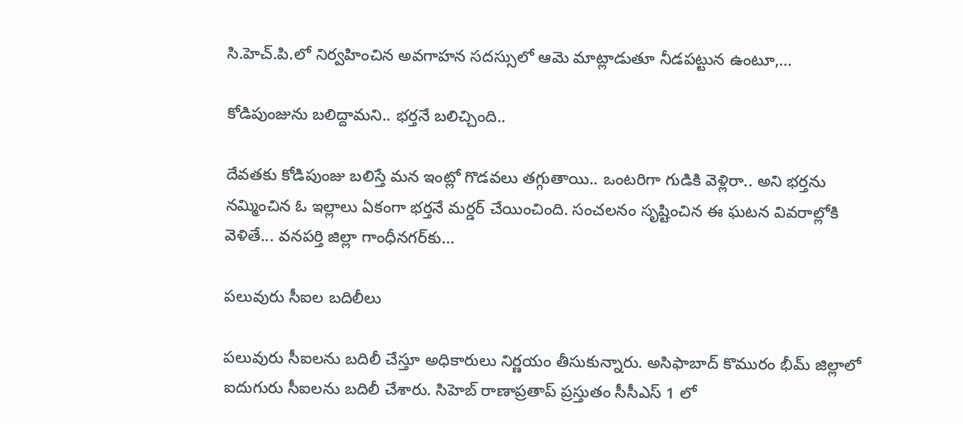సి.హెచ్.పి.లో నిర్వహించిన అవగాహన సదస్సులో ఆమె మాట్లాడుతూ నీడపట్టున ఉంటూ,…

కోడిపుంజును బలిద్దామ‌ని.. భ‌ర్త‌నే బ‌లిచ్చింది..

దేవ‌త‌కు కోడిపుంజు బ‌లిస్తే మ‌న ఇంట్లో గొడ‌వ‌లు త‌గ్గుతాయి.. ఒంట‌రిగా గుడికి వెళ్లిరా.. అని భ‌ర్త‌ను న‌మ్మించిన ఓ ఇల్లాలు ఏకంగా భ‌ర్త‌నే మ‌ర్డ‌ర్ చేయించింది. సంచ‌ల‌నం సృష్టించిన ఈ ఘ‌ట‌న వివ‌రాల్లోకి వెళితే... వనపర్తి జిల్లా గాంధీనగర్‌కు…

పలువురు సీఐల బదిలీలు

పలువురు సీఐలను బదిలీ చేస్తూ అధికారులు నిర్ణయం తీసుకున్నారు. అసిఫాబాద్ కొమురం భీమ్ జిల్లాలో ఐదుగురు సీఐలను బదిలీ చేశారు. సిహెబ్ రాణాప్రతాప్ ప్రస్తుతం సీసీఎస్ 1 లో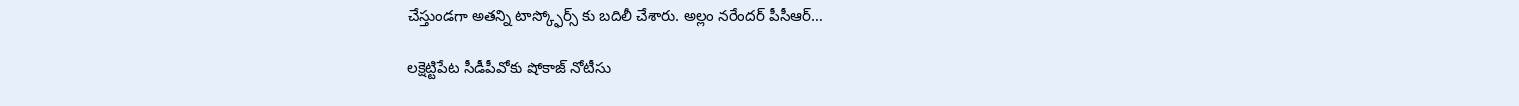చేస్తుండగా అతన్ని టాస్క్ఫోర్స్ కు బదిలీ చేశారు. అల్లం నరేందర్ పీసీఆర్…

లక్షెట్టిపేట సీడీపీవోకు షోకాజ్ నోటీసు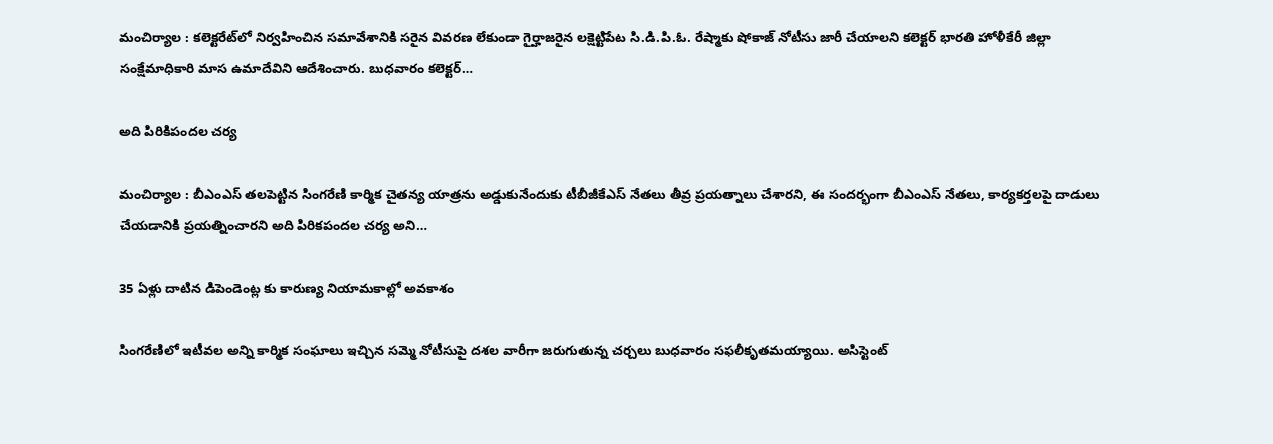మంచిర్యాల : క‌లెక్ట‌రేట్‌లో నిర్వ‌హించిన సమావేశానికి సరైన వివరణ లేకుండా గైర్హాజరైన లక్షెట్టిపేట సి.డి.పి.ఓ. రేష్మాకు షోకాజ్ నోటీసు జారీ చేయాలని క‌లెక్ట‌ర్ భార‌తి హోళీకేరీ జిల్లా సంక్షేమాధికారి మాస ఉమాదేవిని ఆదేశించారు. బుధవారం కలెక్టర్…

అది పిరికిపంద‌ల చ‌ర్య‌

మంచిర్యాల : బీఎంఎస్ త‌ల‌పెట్టిన సింగరేణి కార్మిక చైతన్య యాత్రను అడ్డుకునేందుకు టీబీజీకేఎస్ నేత‌లు తీవ్ర ప్ర‌య‌త్నాలు చేశార‌ని, ఈ సంద‌ర్భంగా బీఎంఎస్ నేత‌లు, కార్య‌క‌ర్త‌ల‌పై దాడులు చేయ‌డానికి ప్ర‌య‌త్నించార‌ని అది పిరిక‌పంద‌ల చ‌ర్య అని…

35 ఏళ్లు దాటిన డిపెండెంట్ల కు కారుణ్య నియామకాల్లో అవకాశం

సింగరేణిలో ఇటీవల అన్ని కార్మిక సంఘాలు ఇచ్చిన సమ్మె నోటీసుపై దశల వారీగా జరుగుతున్న చర్చలు బుధవారం సఫలీకృతమయ్యాయి. అసిస్టెంట్‌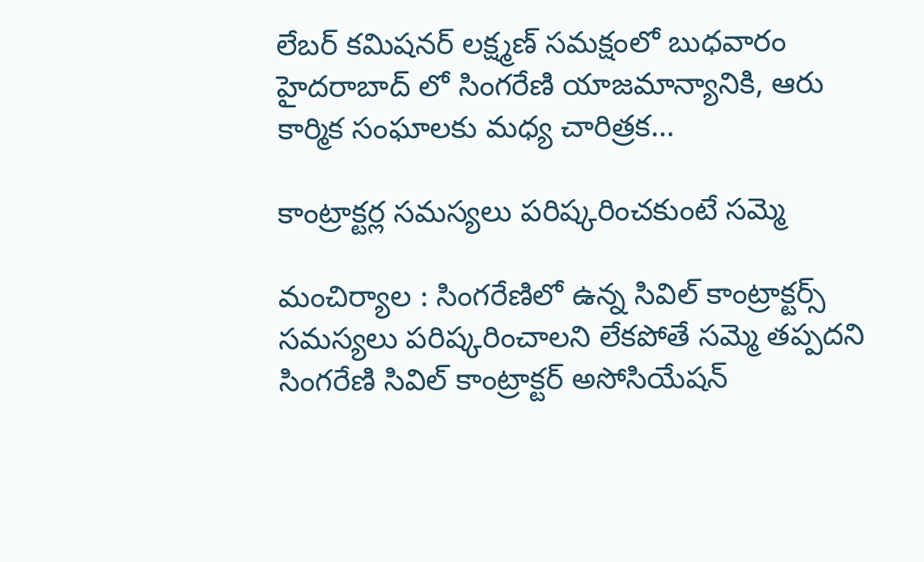లేబర్‌ కమిషనర్ లక్ష్మణ్‌ సమక్షంలో బుధవారం హైదరాబాద్‌ లో సింగరేణి యాజమాన్యానికి, ఆరు కార్మిక సంఘాలకు మధ్య చారిత్రక…

కాంట్రాక్టర్ల సమస్యలు పరిష్కరించకుంటే సమ్మె

మంచిర్యాల : సింగరేణిలో ఉన్న సివిల్ కాంట్రాక్టర్స్ సమస్యలు ప‌రిష్క‌రించాల‌ని లేక‌పోతే స‌మ్మె త‌ప్ప‌ద‌ని సింగరేణి సివిల్ కాంట్రాక్టర్ అసోసియేషన్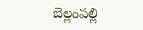బెల్లంపల్లి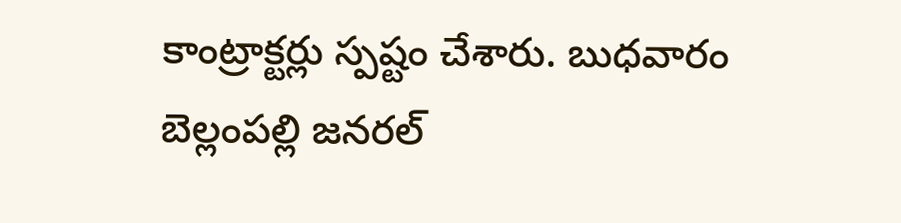కాంట్రాక్టర్లు స్పష్టం చేశారు. బుధవారం బెల్లంపల్లి జనరల్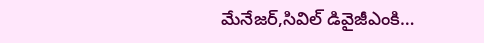మేనేజర్,సివిల్ డివైజీఎంకి…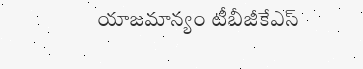యాజ‌మాన్యం టీబీజీకేఎస్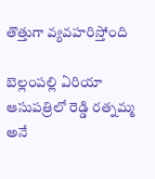తొత్తుగా వ్య‌వ‌హ‌రిస్తోంది

బెల్లంప‌ల్లి ఏరియా ఆసుప‌త్రిలో రెడ్డి ర‌త్న‌మ్మ అనే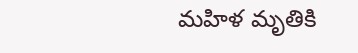మ‌హిళ మృతికి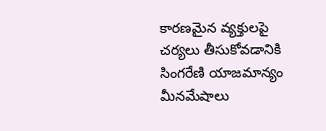కార‌ణ‌మైన వ్య‌క్తుల‌పై చ‌ర్య‌లు తీసుకోవ‌డానికి సింగ‌రేణి యాజ‌మాన్యం మీన‌మేషాలు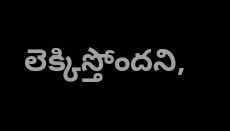లెక్కిస్తోంద‌ని,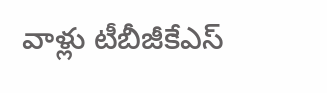వాళ్లు టీబీజీకేఎస్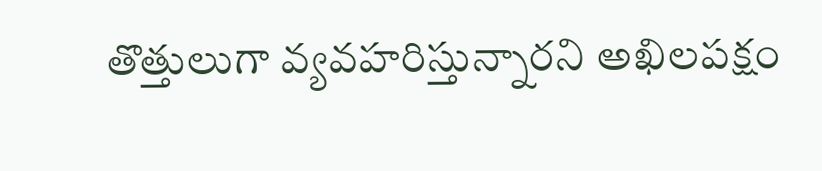తొత్తులుగా వ్య‌వ‌హ‌రిస్తున్నార‌ని అఖిల‌ప‌క్షం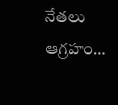నేత‌లు ఆగ్ర‌హం…